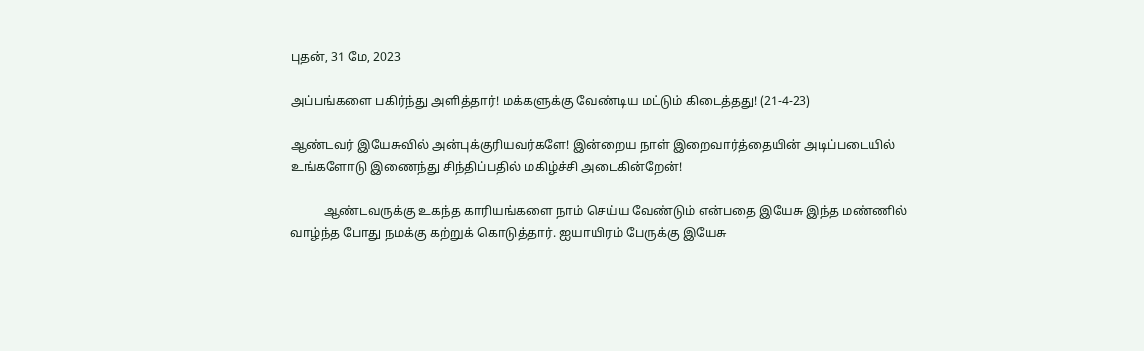புதன், 31 மே, 2023

அப்பங்களை பகிர்ந்து அளித்தார்! மக்களுக்கு வேண்டிய மட்டும் கிடைத்தது! (21-4-23)

ஆண்டவர் இயேசுவில் அன்புக்குரியவர்களே! இன்றைய நாள் இறைவார்த்தையின் அடிப்படையில் உங்களோடு இணைந்து சிந்திப்பதில் மகிழ்ச்சி அடைகின்றேன்!

           ஆண்டவருக்கு உகந்த காரியங்களை நாம் செய்ய வேண்டும் என்பதை இயேசு இந்த மண்ணில் வாழ்ந்த போது நமக்கு கற்றுக் கொடுத்தார். ஐயாயிரம் பேருக்கு இயேசு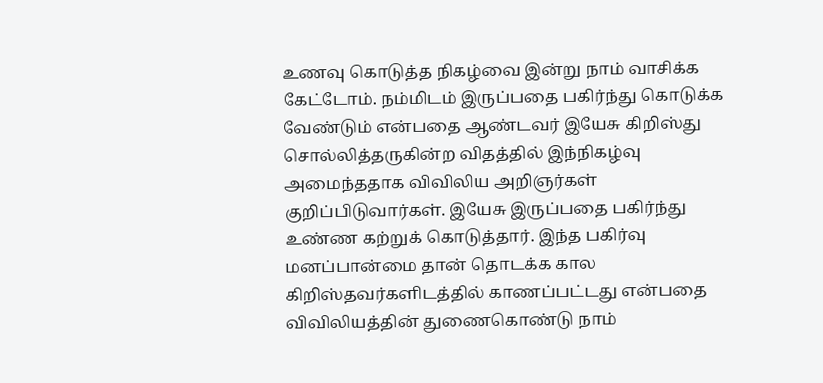உணவு கொடுத்த நிகழ்வை இன்று நாம் வாசிக்க கேட்டோம். நம்மிடம் இருப்பதை பகிர்ந்து கொடுக்க வேண்டும் என்பதை ஆண்டவர் இயேசு கிறிஸ்து சொல்லித்தருகின்ற விதத்தில் இந்நிகழ்வு அமைந்ததாக விவிலிய அறிஞர்கள் குறிப்பிடுவார்கள். இயேசு இருப்பதை பகிர்ந்து உண்ண கற்றுக் கொடுத்தார். இந்த பகிர்வு மனப்பான்மை தான் தொடக்க கால கிறிஸ்தவர்களிடத்தில் காணப்பட்டது என்பதை விவிலியத்தின் துணைகொண்டு நாம்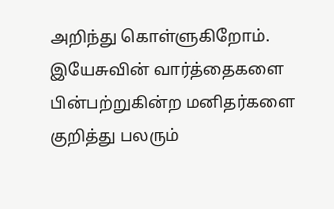அறிந்து கொள்ளுகிறோம். இயேசுவின் வார்த்தைகளை பின்பற்றுகின்ற மனிதர்களை குறித்து பலரும்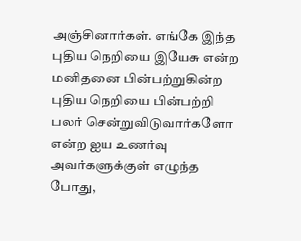அஞ்சினார்கள். எங்கே இந்த புதிய நெறியை இயேசு என்ற மனிதனை பின்பற்றுகின்ற புதிய நெறியை பின்பற்றி பலர் சென்றுவிடுவார்களோ என்ற ஐய உணர்வு அவர்களுக்குள் எழுந்த போது,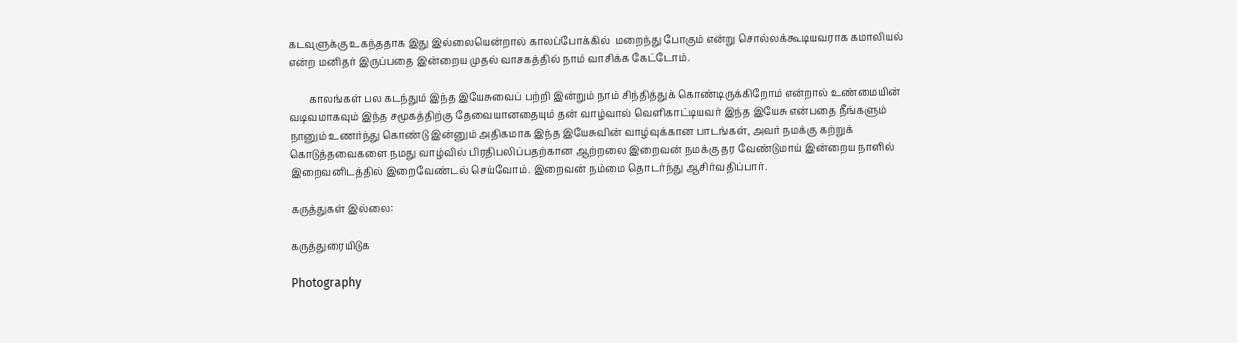கடவுளுக்கு உகந்ததாக இது இல்லையென்றால் காலப்போக்கில்  மறைந்து போகும் என்று சொல்லக்கூடியவராக கமாலியல் என்ற மனிதர் இருப்பதை இன்றைய முதல் வாசகத்தில் நாம் வாசிக்க கேட்டோம்.

        காலங்கள் பல கடந்தும் இந்த இயேசுவைப் பற்றி இன்றும் நாம் சிந்தித்துக் கொண்டிருக்கிறோம் என்றால் உண்மையின் வடிவமாகவும் இந்த சமூகத்திற்கு தேவையானதையும் தன் வாழ்வால் வெளிகாட்டியவர் இந்த இயேசு என்பதை நீங்களும் நானும் உணர்ந்து கொண்டு இன்னும் அதிகமாக இந்த இயேசுவின் வாழ்வுக்கான பாடங்கள், அவர் நமக்கு கற்றுக் கொடுத்தவைகளை நமது வாழ்வில் பிரதிபலிப்பதற்கான ஆற்றலை இறைவன் நமக்கு தர வேண்டுமாய் இன்றைய நாளில் இறைவனிடத்தில் இறைவேண்டல் செய்வோம். இறைவன் நம்மை தொடர்ந்து ஆசிர்வதிப்பார்.

கருத்துகள் இல்லை:

கருத்துரையிடுக

Photography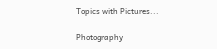Topics with Pictures...

Photography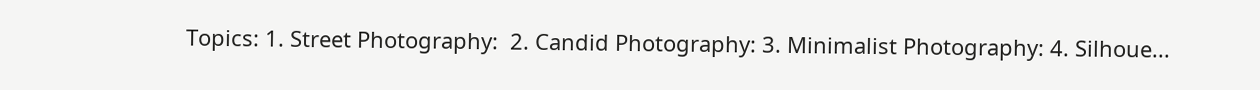Topics: 1. Street Photography:  2. Candid Photography: 3. Minimalist Photography: 4. Silhoue...